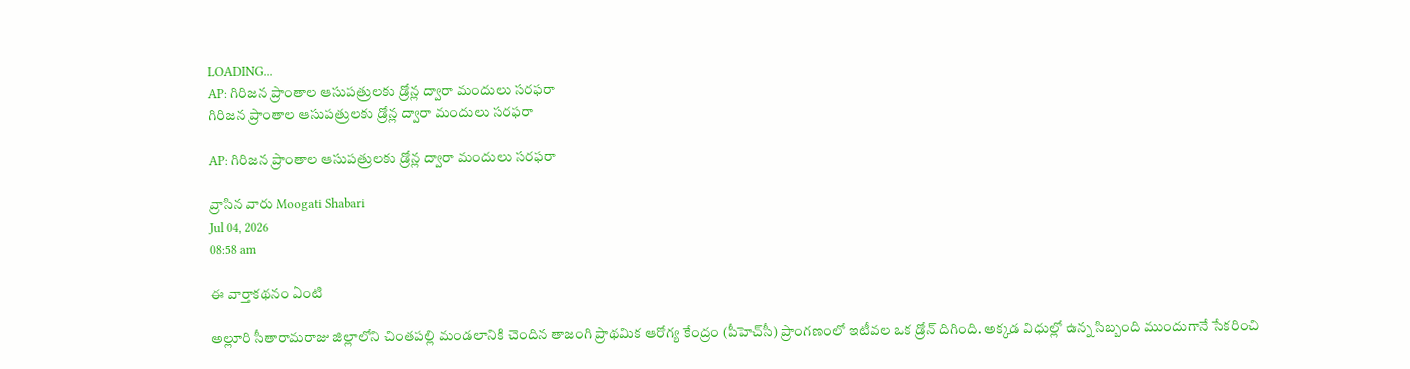LOADING...
AP: గిరిజన ప్రాంతాల ఆసుపత్రులకు డ్రోన్ల ద్వారా మందులు సరఫరా
గిరిజన ప్రాంతాల ఆసుపత్రులకు డ్రోన్ల ద్వారా మందులు సరఫరా

AP: గిరిజన ప్రాంతాల ఆసుపత్రులకు డ్రోన్ల ద్వారా మందులు సరఫరా

వ్రాసిన వారు Moogati Shabari
Jul 04, 2026
08:58 am

ఈ వార్తాకథనం ఏంటి

అల్లూరి సీతారామరాజు జిల్లాలోని చింతపల్లి మండలానికి చెందిన తాజంగి ప్రాథమిక ఆరోగ్య కేంద్రం (పీహెచ్‌సీ) ప్రాంగణంలో ఇటీవల ఒక డ్రోన్‌ దిగింది. అక్కడ విధుల్లో ఉన్న సిబ్బంది ముందుగానే సేకరించి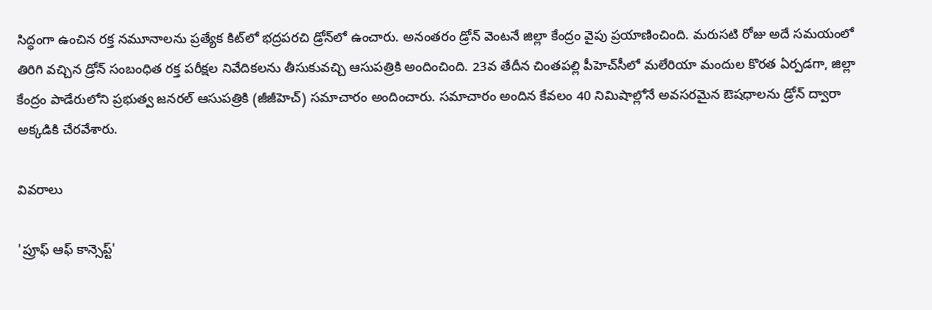సిద్ధంగా ఉంచిన రక్త నమూనాలను ప్రత్యేక కిట్‌లో భద్రపరచి డ్రోన్‌లో ఉంచారు. అనంతరం డ్రోన్‌ వెంటనే జిల్లా కేంద్రం వైపు ప్రయాణించింది. మరుసటి రోజు అదే సమయంలో తిరిగి వచ్చిన డ్రోన్‌ సంబంధిత రక్త పరీక్షల నివేదికలను తీసుకువచ్చి ఆసుపత్రికి అందించింది. 23వ తేదీన చింతపల్లి పీహెచ్‌సీలో మలేరియా మందుల కొరత ఏర్పడగా, జిల్లా కేంద్రం పాడేరులోని ప్రభుత్వ జనరల్‌ ఆసుపత్రికి (జీజీహెచ్‌) సమాచారం అందించారు. సమాచారం అందిన కేవలం 40 నిమిషాల్లోనే అవసరమైన ఔషధాలను డ్రోన్‌ ద్వారా అక్కడికి చేరవేశారు.

వివరాలు

'ప్రూఫ్‌ ఆఫ్‌ కాన్సెప్ట్‌'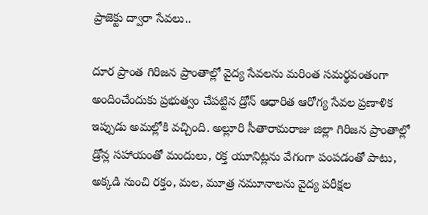ప్రాజెక్టు ద్వారా సేవలు..

దూర ప్రాంత గిరిజన ప్రాంతాల్లో వైద్య సేవలను మరింత సమర్థవంతంగా అందించేందుకు ప్రభుత్వం చేపట్టిన డ్రోన్‌ ఆధారిత ఆరోగ్య సేవల ప్రణాళిక ఇప్పుడు అమల్లోకి వచ్చింది. అల్లూరి సీతారామరాజు జిల్లా గిరిజన ప్రాంతాల్లో డ్రోన్ల సహాయంతో మందులు, రక్త యూనిట్లను వేగంగా పంపడంతో పాటు, అక్కడి నుంచి రక్తం, మల, మూత్ర నమూనాలను వైద్య పరీక్షల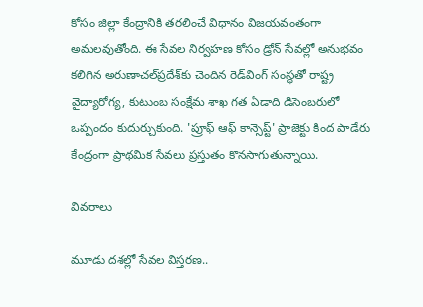కోసం జిల్లా కేంద్రానికి తరలించే విధానం విజయవంతంగా అమలవుతోంది. ఈ సేవల నిర్వహణ కోసం డ్రోన్‌ సేవల్లో అనుభవం కలిగిన అరుణాచల్‌ప్రదేశ్‌కు చెందిన రెడ్‌వింగ్‌ సంస్థతో రాష్ట్ర వైద్యారోగ్య, కుటుంబ సంక్షేమ శాఖ గత ఏడాది డిసెంబరులో ఒప్పందం కుదుర్చుకుంది. 'ప్రూఫ్‌ ఆఫ్‌ కాన్సెప్ట్‌' ప్రాజెక్టు కింద పాడేరు కేంద్రంగా ప్రాథమిక సేవలు ప్రస్తుతం కొనసాగుతున్నాయి.

వివరాలు

మూడు దశల్లో సేవల విస్తరణ..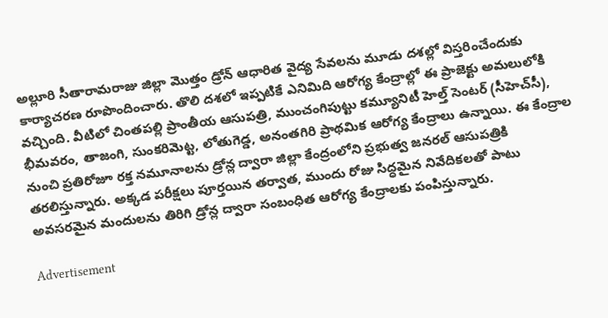అల్లూరి సీతారామరాజు జిల్లా మొత్తం డ్రోన్‌ ఆధారిత వైద్య సేవలను మూడు దశల్లో విస్తరించేందుకు కార్యాచరణ రూపొందించారు. తొలి దశలో ఇప్పటికే ఎనిమిది ఆరోగ్య కేంద్రాల్లో ఈ ప్రాజెక్టు అమలులోకి వచ్చింది. వీటిలో చింతపల్లి ప్రాంతీయ ఆసుపత్రి, ముంచంగిపుట్టు కమ్యూనిటీ హెల్త్‌ సెంటర్‌ (సీహెచ్‌సీ), భీమవరం, తాజంగి, సుంకరిమెట్ట, లోతుగెడ్డ, అనంతగిరి ప్రాథమిక ఆరోగ్య కేంద్రాలు ఉన్నాయి. ఈ కేంద్రాల నుంచి ప్రతిరోజూ రక్త నమూనాలను డ్రోన్ల ద్వారా జిల్లా కేంద్రంలోని ప్రభుత్వ జనరల్‌ ఆసుపత్రికి తరలిస్తున్నారు. అక్కడ పరీక్షలు పూర్తయిన తర్వాత, ముందు రోజు సిద్ధమైన నివేదికలతో పాటు అవసరమైన మందులను తిరిగి డ్రోన్ల ద్వారా సంబంధిత ఆరోగ్య కేంద్రాలకు పంపిస్తున్నారు.

Advertisement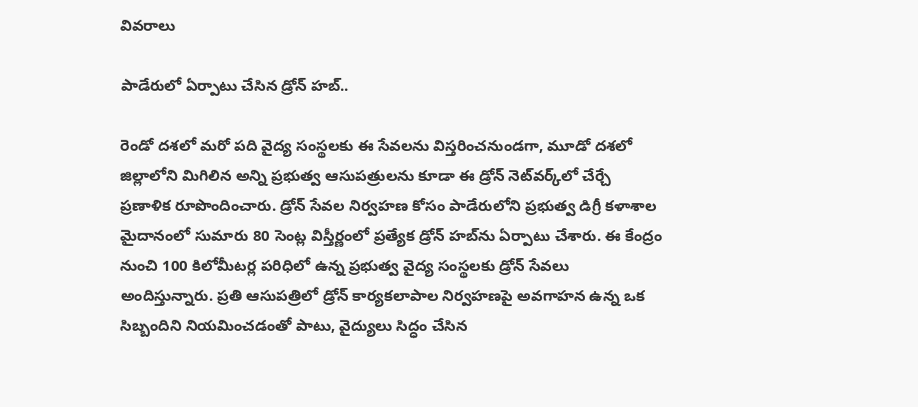వివరాలు

పాడేరులో ఏర్పాటు చేసిన డ్రోన్‌ హబ్‌..

రెండో దశలో మరో పది వైద్య సంస్థలకు ఈ సేవలను విస్తరించనుండగా, మూడో దశలో జిల్లాలోని మిగిలిన అన్ని ప్రభుత్వ ఆసుపత్రులను కూడా ఈ డ్రోన్‌ నెట్‌వర్క్‌లో చేర్చే ప్రణాళిక రూపొందించారు. డ్రోన్‌ సేవల నిర్వహణ కోసం పాడేరులోని ప్రభుత్వ డిగ్రీ కళాశాల మైదానంలో సుమారు 80 సెంట్ల విస్తీర్ణంలో ప్రత్యేక డ్రోన్‌ హబ్‌ను ఏర్పాటు చేశారు. ఈ కేంద్రం నుంచి 100 కిలోమీటర్ల పరిధిలో ఉన్న ప్రభుత్వ వైద్య సంస్థలకు డ్రోన్‌ సేవలు అందిస్తున్నారు. ప్రతి ఆసుపత్రిలో డ్రోన్‌ కార్యకలాపాల నిర్వహణపై అవగాహన ఉన్న ఒక సిబ్బందిని నియమించడంతో పాటు, వైద్యులు సిద్ధం చేసిన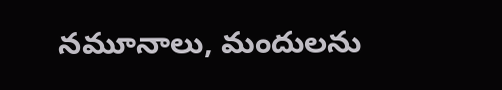నమూనాలు, మందులను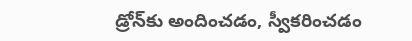డ్రోన్‌కు అందించడం, స్వీకరించడం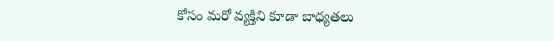కోసం మరో వ్యక్తిని కూడా బాధ్యతలు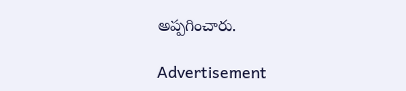అప్పగించారు.

Advertisement